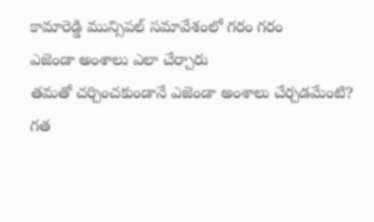కామారెడ్డి మున్సిపల్ సమావేశంలో గరం గరం
ఎజెండా అంశాలు ఎలా చేర్చారు
తమతో చర్చించకుండానే ఎజెండా అంశాలు చేర్చడమేంటి?
గత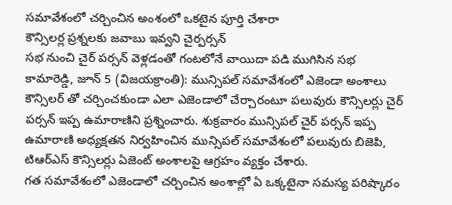సమావేశంలో చర్చించిన అంశంలో ఒకటైన పూర్తి చేశారా
కౌన్సిలర్ల ప్రశ్నలకు జవాబు ఇవ్వని చైర్పర్సన్
సభ నుంచి చైర్ పర్సన్ వెళ్లడంతో గంటలోనే వాయిదా పడి ముగిసిన సభ
కామారెడ్డి, జూన్ 5 (విజయక్రాంతి): మున్సిపల్ సమావేశంలో ఎజెండా అంశాలు కౌన్సిలర్ తో చర్చించకుండా ఎలా ఎజెండాలో చేర్చారంటూ పలువురు కౌన్సిలర్లు చైర్ పర్సన్ ఇప్ప ఉమారాణిని ప్రశ్నించారు. శుక్రవారం మున్సిపల్ చైర్ పర్సన్ ఇప్ప ఉమారాణి అధ్యక్షతన నిర్వహించిన మున్సిపల్ సమావేశంలో పలువురు బిజెపి, టిఆర్ఎస్ కౌన్సిలర్లు ఏజెంట్ అంశాలపై ఆగ్రహం వ్యక్తం చేశారు.
గత సమావేశంలో ఎజెండాలో చర్చించిన అంశాల్లో ఏ ఒక్కటైనా సమస్య పరిష్కారం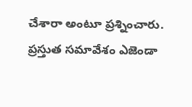చేశారా అంటూ ప్రశ్నించారు. ప్రస్తుత సమావేశం ఎజెండా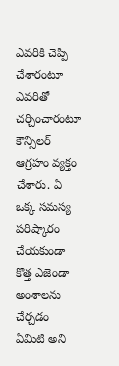ఎవరికి చెప్పి చేశారంటూ ఎవరితో చర్చించారంటూ కౌన్సిలర్ ఆగ్రహం వ్యక్తం చేశారు. ఏ ఒక్క సమస్య పరిష్కారం చేయకుండా కొత్త ఎజెండా అంశాలను చేర్చడం ఏమిటి అని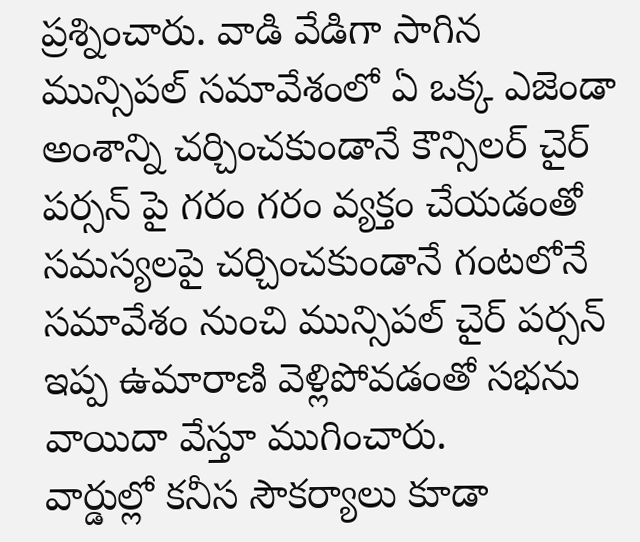ప్రశ్నించారు. వాడి వేడిగా సాగిన మున్సిపల్ సమావేశంలో ఏ ఒక్క ఎజెండా అంశాన్ని చర్చించకుండానే కౌన్సిలర్ చైర్ పర్సన్ పై గరం గరం వ్యక్తం చేయడంతో సమస్యలపై చర్చించకుండానే గంటలోనే సమావేశం నుంచి మున్సిపల్ చైర్ పర్సన్ ఇప్ప ఉమారాణి వెళ్లిపోవడంతో సభను వాయిదా వేస్తూ ముగించారు.
వార్డుల్లో కనీస సౌకర్యాలు కూడా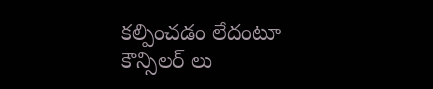కల్పించడం లేదంటూ కౌన్సిలర్ లు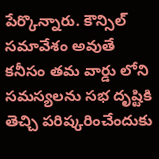పేర్కొన్నారు. కౌన్సిల్ సమావేశం అవుతే కనీసం తమ వార్డు లోని సమస్యలను సభ దృష్టికి తెచ్చి పరిష్కరించేందుకు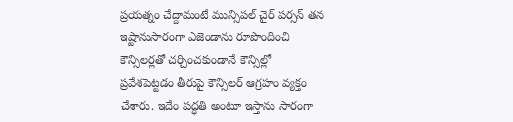ప్రయత్నం చేద్దామంటే మున్సిపల్ చైర్ పర్సన్ తన ఇష్టానుసారంగా ఎజెండాను రూపొందించి కౌన్సిలర్లతో చర్చించకుండానే కౌన్సిల్లో ప్రవేశపెట్టడం తీరుపై కౌన్సిలర్ ఆగ్రహం వ్యక్తం చేశారు. ఇదేం పద్ధతి అంటూ ఇస్తాను సారంగా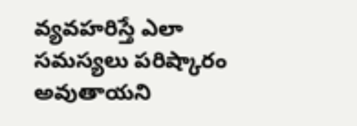వ్యవహరిస్తే ఎలా సమస్యలు పరిష్కారం అవుతాయని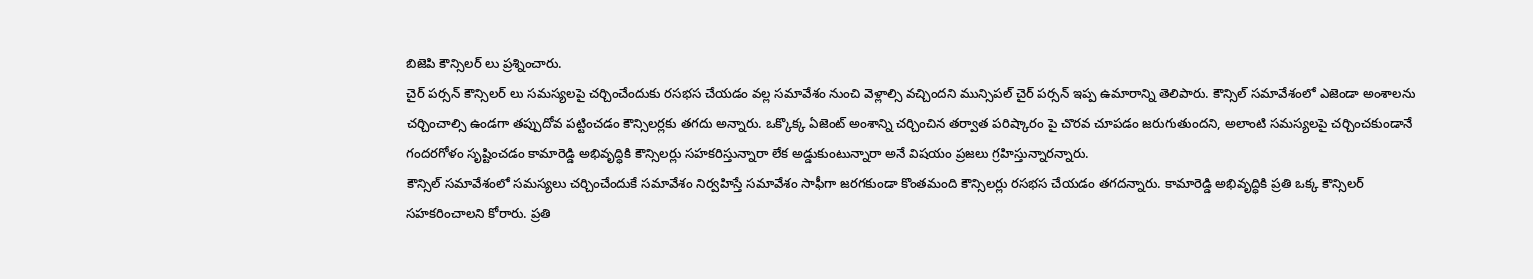బిజెపి కౌన్సిలర్ లు ప్రశ్నించారు.
చైర్ పర్సన్ కౌన్సిలర్ లు సమస్యలపై చర్చించేందుకు రసభస చేయడం వల్ల సమావేశం నుంచి వెళ్లాల్సి వచ్చిందని మున్సిపల్ చైర్ పర్సన్ ఇప్ప ఉమారాన్ని తెలిపారు. కౌన్సిల్ సమావేశంలో ఎజెండా అంశాలను చర్చించాల్సి ఉండగా తప్పుదోవ పట్టించడం కౌన్సిలర్లకు తగదు అన్నారు. ఒక్కొక్క ఏజెంట్ అంశాన్ని చర్చించిన తర్వాత పరిష్కారం పై చొరవ చూపడం జరుగుతుందని, అలాంటి సమస్యలపై చర్చించకుండానే గందరగోళం సృష్టించడం కామారెడ్డి అభివృద్ధికి కౌన్సిలర్లు సహకరిస్తున్నారా లేక అడ్డుకుంటున్నారా అనే విషయం ప్రజలు గ్రహిస్తున్నారన్నారు.
కౌన్సిల్ సమావేశంలో సమస్యలు చర్చించేందుకే సమావేశం నిర్వహిస్తే సమావేశం సాఫీగా జరగకుండా కొంతమంది కౌన్సిలర్లు రసభస చేయడం తగదన్నారు. కామారెడ్డి అభివృద్ధికి ప్రతి ఒక్క కౌన్సిలర్ సహకరించాలని కోరారు. ప్రతి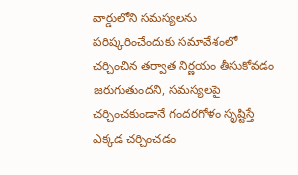వార్డులోని సమస్యలను పరిష్కరించేందుకు సమావేశంలో చర్చించిన తర్వాత నిర్ణయం తీసుకోవడం జరుగుతుందని, సమస్యలపై చర్చించకుండానే గందరగోళం సృష్టిస్తే ఎక్కడ చర్చించడం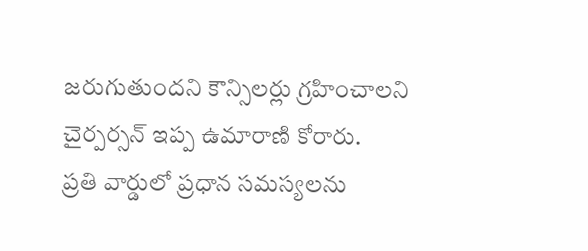జరుగుతుందని కౌన్సిలర్లు గ్రహించాలని చైర్పర్సన్ ఇప్ప ఉమారాణి కోరారు.
ప్రతి వార్డులో ప్రధాన సమస్యలను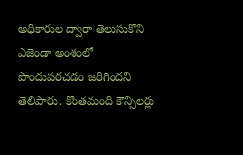అధికారుల ద్వారా తెలుసుకొని ఎజెండా అంశంలో పొందుపరచడం జరిగిందని తెలిపారు. కొంతమంది కౌన్సిలర్లు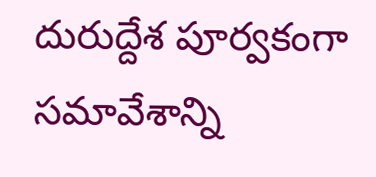దురుద్దేశ పూర్వకంగా సమావేశాన్ని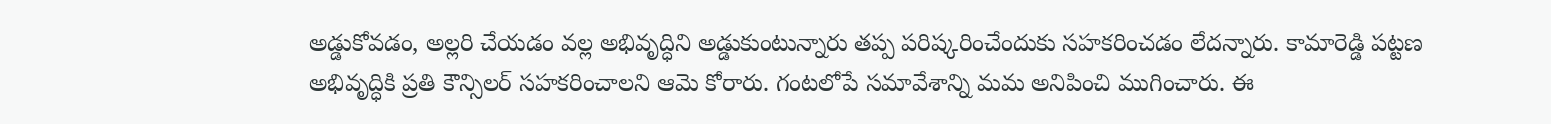అడ్డుకోవడం, అల్లరి చేయడం వల్ల అభివృద్ధిని అడ్డుకుంటున్నారు తప్ప పరిష్కరించేందుకు సహకరించడం లేదన్నారు. కామారెడ్డి పట్టణ అభివృద్ధికి ప్రతి కౌన్సిలర్ సహకరించాలని ఆమె కోరారు. గంటలోపే సమావేశాన్ని మమ అనిపించి ముగించారు. ఈ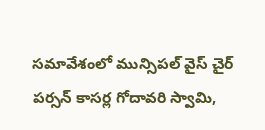సమావేశంలో మున్సిపల్ వైస్ చైర్ పర్సన్ కాసర్ల గోదావరి స్వామి,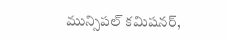మున్సిపల్ కమిషనర్,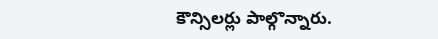కౌన్సిలర్లు పాల్గొన్నారు.